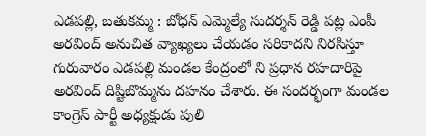ఎడపల్లి, బతుకమ్మ : బోధన్ ఎమ్మెల్యే సుదర్శన్ రెడ్డి పట్ల ఎంపీ అరవింద్ అనుచిత వ్యాఖ్యలు చేయడం సరికాదని నిరసిస్తూ గురువారం ఎడపల్లి మండల కేంద్రంలో ని ప్రధాన రహదారిపై అరవింద్ దిష్టిబొమ్మను దహనం చేశారు. ఈ సందర్భంగా మండల కాంగ్రెస్ పార్టీ అధ్యక్షుడు పులి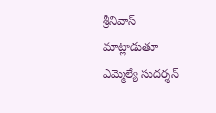శ్రీనివాస్ మాట్లాడుతూ ఎమ్మెల్యే సుదర్శన్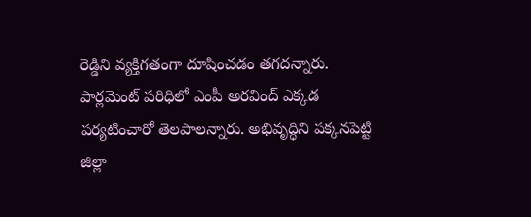రెడ్డిని వ్యక్తిగతంగా దూషించడం తగదన్నారు. పార్లమెంట్ పరిధిలో ఎంపీ అరవింద్ ఎక్కడ పర్యటించారో తెలపాలన్నారు. అభివృద్ధిని పక్కనపెట్టి జిల్లా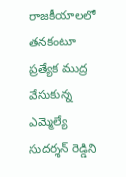రాజకీయాలలో తనకంటూ ప్రత్యేక ముద్ర వేసుకున్న ఎమ్మెల్యే సుదర్శన్ రెడ్డిని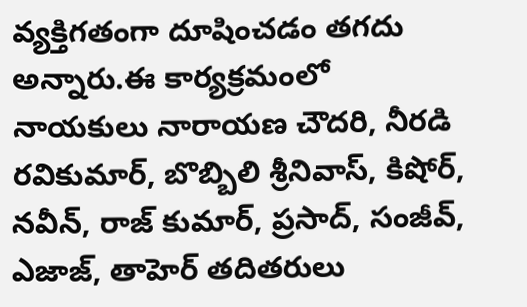వ్యక్తిగతంగా దూషించడం తగదు అన్నారు.ఈ కార్యక్రమంలో నాయకులు నారాయణ చౌదరి, నీరడి రవికుమార్, బొబ్బిలి శ్రీనివాస్, కిషోర్, నవీన్, రాజ్ కుమార్, ప్రసాద్, సంజీవ్, ఎజాజ్, తాహెర్ తదితరులు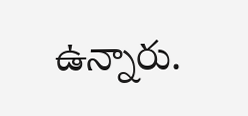ఉన్నారు.